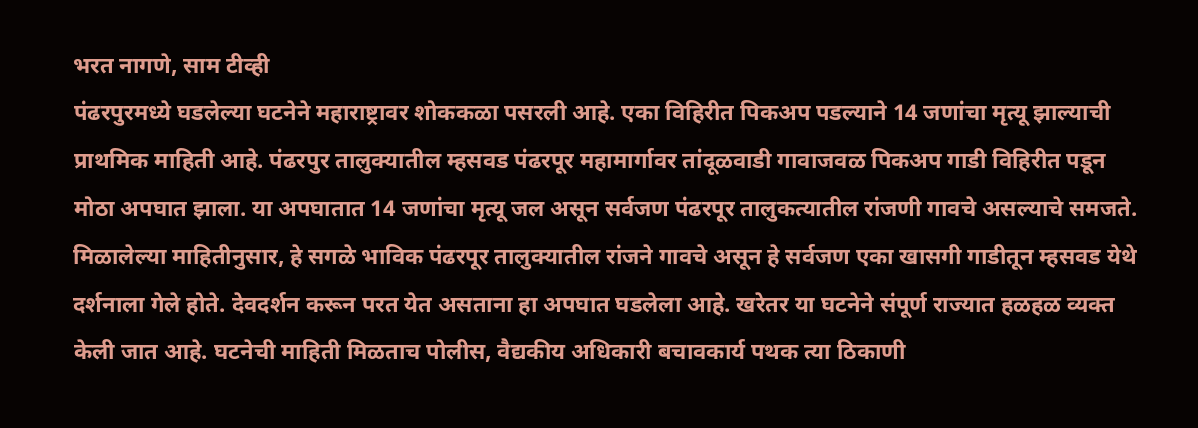भरत नागणे, साम टीव्ही
पंढरपुरमध्ये घडलेल्या घटनेने महाराष्ट्रावर शोककळा पसरली आहे. एका विहिरीत पिकअप पडल्याने 14 जणांचा मृत्यू झाल्याची प्राथमिक माहिती आहे. पंढरपुर तालुक्यातील म्हसवड पंढरपूर महामार्गावर तांदूळवाडी गावाजवळ पिकअप गाडी विहिरीत पडून मोठा अपघात झाला. या अपघातात 14 जणांचा मृत्यू जल असून सर्वजण पंढरपूर तालुकत्यातील रांजणी गावचे असल्याचे समजते. मिळालेल्या माहितीनुसार, हे सगळे भाविक पंढरपूर तालुक्यातील रांजने गावचे असून हे सर्वजण एका खासगी गाडीतून म्हसवड येथे दर्शनाला गेले होते. देवदर्शन करून परत येत असताना हा अपघात घडलेला आहे. खरेतर या घटनेने संपूर्ण राज्यात हळहळ व्यक्त केली जात आहे. घटनेची माहिती मिळताच पोलीस, वैद्यकीय अधिकारी बचावकार्य पथक त्या ठिकाणी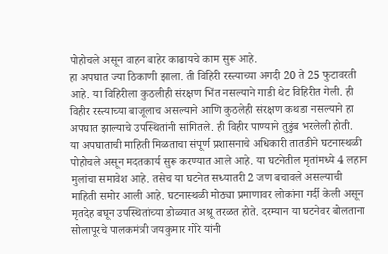पोहोचले असून वाहन बाहेर काढायचे काम सुरू आहे.
हा अपघात ज्या ठिकाणी झाला. ती विहिरी रस्त्याच्या अगदी 20 ते 25 फुटावरती आहे. या विहिरीला कुठलीही संरक्षण भिंत नसल्याने गाडी थेट विहिरीत गेली. ही विहीर रस्त्याच्या बाजूलाच असल्याने आणि कुठलेही संरक्षण कथडा नसल्याने हा अपघात झाल्याचे उपस्थितांनी सांगितले. ही विहीर पाण्याने तुडुंब भरलेली होती.
या अपघाताची माहिती मिळताचा संपूर्ण प्रशासनाचे अधिकारी तातडीने घटनास्थळी पोहोचले असून मदतकार्य सुरू करण्यात आले आहे. या घटनेतील मृतांमध्ये 4 लहान मुलांचा समावेश आहे. तसेच या घटनेत सध्यातरी 2 जण बचावले असल्याची माहिती समोर आली आहे. घटनास्थळी मोठ्या प्रमाणावर लोकांना गर्दी केली असून मृतदेह बघून उपस्थितांच्या डोळ्यात अश्रू तरळत होते. दरम्यान या घटनेवर बोलताना सोलापूरचे पालकमंत्री जयकुमार गोरे यांनी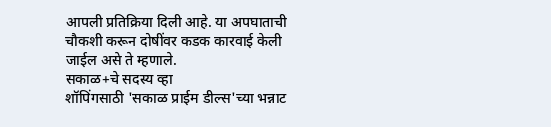आपली प्रतिक्रिया दिली आहे. या अपघाताची चौकशी करून दोषींवर कडक कारवाई केली जाईल असे ते म्हणाले.
सकाळ+चे सदस्य व्हा
शॉपिंगसाठी 'सकाळ प्राईम डील्स'च्या भन्नाट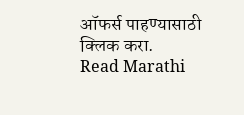ऑफर्स पाहण्यासाठी क्लिक करा.
Read Marathi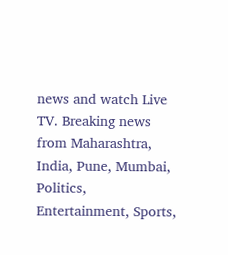news and watch Live TV. Breaking news from Maharashtra, India, Pune, Mumbai, Politics, Entertainment, Sports,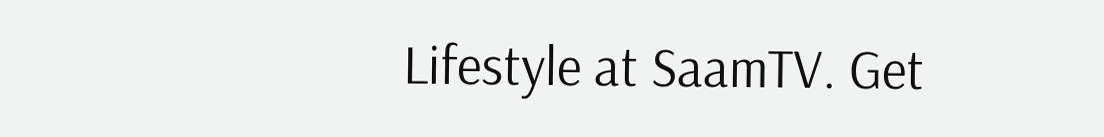Lifestyle at SaamTV. Get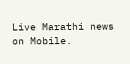Live Marathi news on Mobile.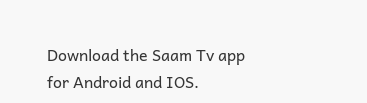Download the Saam Tv app for Android and IOS.